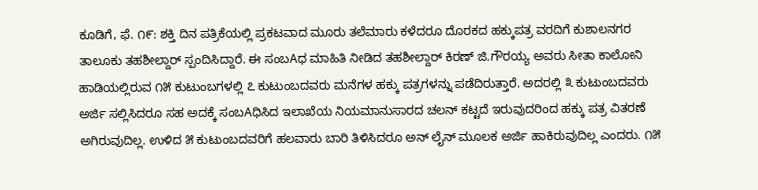ಕೂಡಿಗೆ, ಫೆ. ೧೯: ಶಕ್ತಿ ದಿನ ಪತ್ರಿಕೆಯಲ್ಲಿ ಪ್ರಕಟವಾದ ಮೂರು ತಲೆಮಾರು ಕಳೆದರೂ ದೊರಕದ ಹಕ್ಕುಪತ್ರ ವರದಿಗೆ ಕುಶಾಲನಗರ ತಾಲೂಕು ತಹಶೀಲ್ದಾರ್ ಸ್ಪಂದಿಸಿದ್ದಾರೆ. ಈ ಸಂಬAಧ ಮಾಹಿತಿ ನೀಡಿದ ತಹಶೀಲ್ದಾರ್ ಕಿರಣ್ ಜಿ.ಗೌರಯ್ಯ ಅವರು ಸೀತಾ ಕಾಲೋನಿ ಹಾಡಿಯಲ್ಲಿರುವ ೧೫ ಕುಟುಂಬಗಳಲ್ಲಿ ೭ ಕುಟುಂಬದವರು ಮನೆಗಳ ಹಕ್ಕು ಪತ್ರಗಳನ್ನು ಪಡೆದಿರುತ್ತಾರೆ. ಅದರಲ್ಲಿ ೩ ಕುಟುಂಬದವರು ಅರ್ಜಿ ಸಲ್ಲಿಸಿದರೂ ಸಹ ಅದಕ್ಕೆ ಸಂಬAಧಿಸಿದ ಇಲಾಖೆಯ ನಿಯಮಾನುಸಾರದ ಚಲನ್ ಕಟ್ಟದೆ ಇರುವುದರಿಂದ ಹಕ್ಕು ಪತ್ರ ವಿತರಣೆ ಅಗಿರುವುದಿಲ್ಲ. ಉಳಿದ ೫ ಕುಟುಂಬದವರಿಗೆ ಹಲವಾರು ಬಾರಿ ತಿಳಿಸಿದರೂ ಅನ್ ಲೈನ್ ಮೂಲಕ ಅರ್ಜಿ ಹಾಕಿರುವುದಿಲ್ಲ ಎಂದರು. ೧೫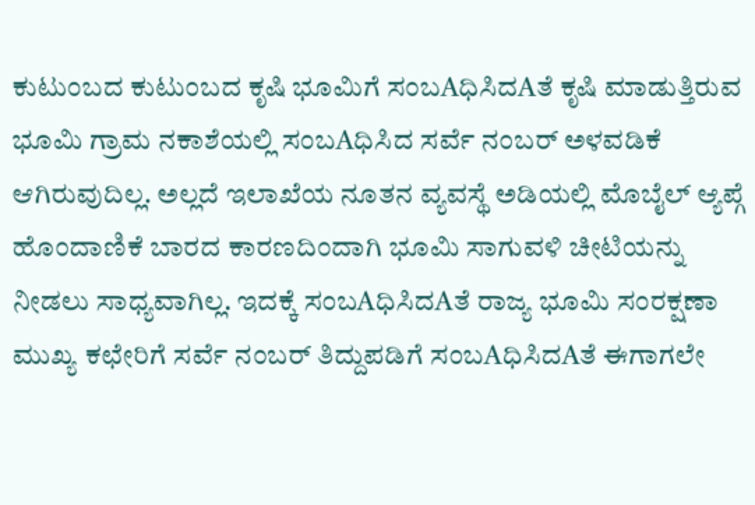ಕುಟುಂಬದ ಕುಟುಂಬದ ಕೃಷಿ ಭೂಮಿಗೆ ಸಂಬAಧಿಸಿದAತೆ ಕೃಷಿ ಮಾಡುತ್ತಿರುವ ಭೂಮಿ ಗ್ರಾಮ ನಕಾಶೆಯಲ್ಲಿ ಸಂಬAಧಿಸಿದ ಸರ್ವೆ ನಂಬರ್ ಅಳವಡಿಕೆ ಆಗಿರುವುದಿಲ್ಲ. ಅಲ್ಲದೆ ಇಲಾಖೆಯ ನೂತನ ವ್ಯವಸ್ಥೆ ಅಡಿಯಲ್ಲಿ ಮೊಬೈಲ್ ಆ್ಯಪ್ಗೆ ಹೊಂದಾಣಿಕೆ ಬಾರದ ಕಾರಣದಿಂದಾಗಿ ಭೂಮಿ ಸಾಗುವಳಿ ಚೀಟಿಯನ್ನು ನೀಡಲು ಸಾಧ್ಯವಾಗಿಲ್ಲ. ಇದಕ್ಕೆ ಸಂಬAಧಿಸಿದAತೆ ರಾಜ್ಯ ಭೂಮಿ ಸಂರಕ್ಷಣಾ ಮುಖ್ಯ ಕಛೇರಿಗೆ ಸರ್ವೆ ನಂಬರ್ ತಿದ್ದುಪಡಿಗೆ ಸಂಬAಧಿಸಿದAತೆ ಈಗಾಗಲೇ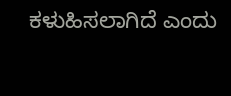ಕಳುಹಿಸಲಾಗಿದೆ ಎಂದು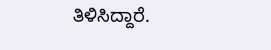ತಿಳಿಸಿದ್ದಾರೆ.